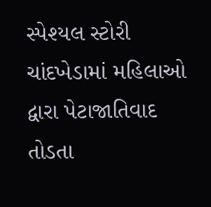સ્પેશ્યલ સ્ટોરી
ચાંદખેડામાં મહિલાઓ દ્વારા પેટાજાતિવાદ તોડતા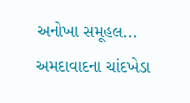અનોખા સમૂહલ...
અમદાવાદના ચાંદખેડા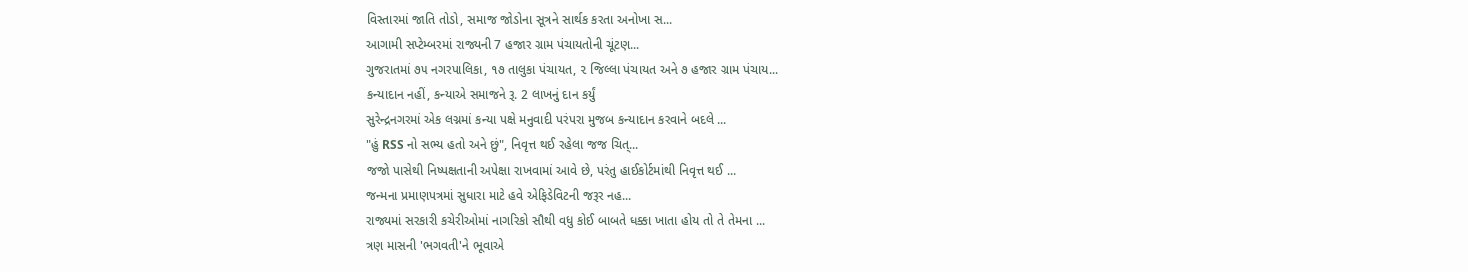વિસ્તારમાં જાતિ તોડો, સમાજ જોડોના સૂત્રને સાર્થક કરતા અનોખા સ...
આગામી સપ્ટેમ્બરમાં રાજ્યની 7 હજાર ગ્રામ પંચાયતોની ચૂંટણ...
ગુજરાતમાં ૭૫ નગરપાલિકા, ૧૭ તાલુકા પંચાયત, ૨ જિલ્લા પંચાયત અને ૭ હજાર ગ્રામ પંચાય...
કન્યાદાન નહીં, કન્યાએ સમાજને રૂ. 2 લાખનું દાન કર્યું
સુરેન્દ્રનગરમાં એક લગ્નમાં કન્યા પક્ષે મનુવાદી પરંપરા મુજબ કન્યાદાન કરવાને બદલે ...
"હું RSS નો સભ્ય હતો અને છું", નિવૃત્ત થઈ રહેલા જજ ચિત્...
જજો પાસેથી નિષ્પક્ષતાની અપેક્ષા રાખવામાં આવે છે, પરંતુ હાઈકોર્ટમાંથી નિવૃત્ત થઈ ...
જન્મના પ્રમાણપત્રમાં સુધારા માટે હવે એફિડેવિટની જરૂર નહ...
રાજ્યમાં સરકારી કચેરીઓમાં નાગરિકો સૌથી વધુ કોઈ બાબતે ધક્કા ખાતા હોય તો તે તેમના ...
ત્રણ માસની 'ભગવતી'ને ભૂવાએ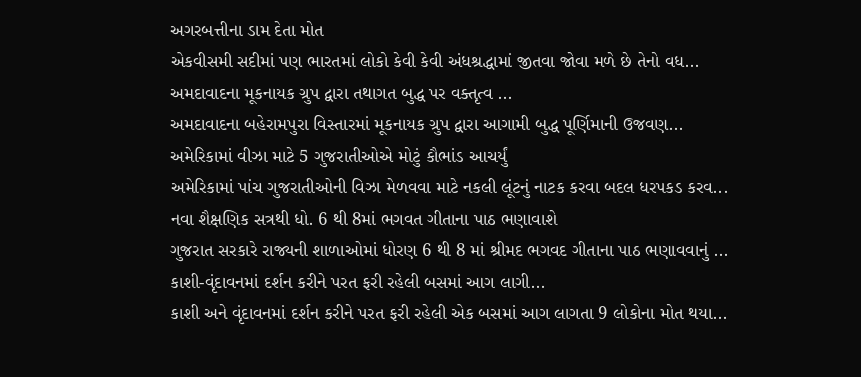અગરબત્તીના ડામ દેતા મોત
એકવીસમી સદીમાં પણ ભારતમાં લોકો કેવી કેવી અંધશ્રદ્ધામાં જીતવા જોવા મળે છે તેનો વધ...
અમદાવાદના મૂકનાયક ગ્રુપ દ્વારા તથાગત બુદ્ધ પર વક્તૃત્વ ...
અમદાવાદના બહેરામપુરા વિસ્તારમાં મૂકનાયક ગ્રુપ દ્વારા આગામી બુદ્ધ પૂર્ણિમાની ઉજવણ...
અમેરિકામાં વીઝા માટે 5 ગુજરાતીઓએ મોટું કૌભાંડ આચર્યું
અમેરિકામાં પાંચ ગુજરાતીઓની વિઝા મેળવવા માટે નકલી લૂંટનું નાટક કરવા બદલ ધરપકડ કરવ...
નવા શૈક્ષણિક સત્રથી ધો. 6 થી 8માં ભગવત ગીતાના પાઠ ભણાવાશે
ગુજરાત સરકારે રાજ્યની શાળાઓમાં ધોરણ 6 થી 8 માં શ્રીમદ ભગવદ ગીતાના પાઠ ભણાવવાનું ...
કાશી-વૃંદાવનમાં દર્શન કરીને પરત ફરી રહેલી બસમાં આગ લાગી...
કાશી અને વૃંદાવનમાં દર્શન કરીને પરત ફરી રહેલી એક બસમાં આગ લાગતા 9 લોકોના મોત થયા...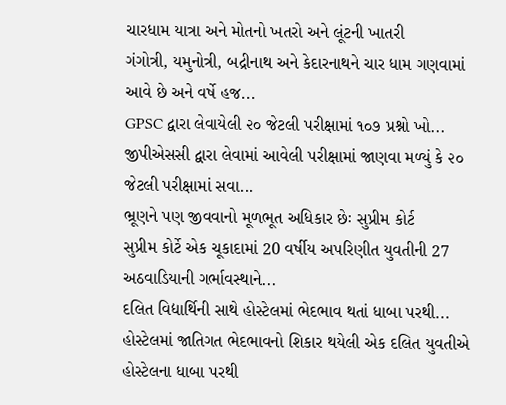ચારધામ યાત્રા અને મોતનો ખતરો અને લૂંટની ખાતરી
ગંગોત્રી, યમુનોત્રી, બદ્રીનાથ અને કેદારનાથને ચાર ધામ ગણવામાં આવે છે અને વર્ષે હજ...
GPSC દ્વારા લેવાયેલી ૨૦ જેટલી પરીક્ષામાં ૧૦૭ પ્રશ્નો ખો...
જીપીએસસી દ્વારા લેવામાં આવેલી પરીક્ષામાં જાણવા મળ્યું કે ૨૦ જેટલી પરીક્ષામાં સવા...
ભ્રૂણને પણ જીવવાનો મૂળભૂત અધિકાર છેઃ સુપ્રીમ કોર્ટ
સુપ્રીમ કોર્ટે એક ચૂકાદામાં 20 વર્ષીય અપરિણીત યુવતીની 27 અઠવાડિયાની ગર્ભાવસ્થાને...
દલિત વિદ્યાર્થિની સાથે હોસ્ટેલમાં ભેદભાવ થતાં ધાબા પરથી...
હોસ્ટેલમાં જાતિગત ભેદભાવનો શિકાર થયેલી એક દલિત યુવતીએ હોસ્ટેલના ધાબા પરથી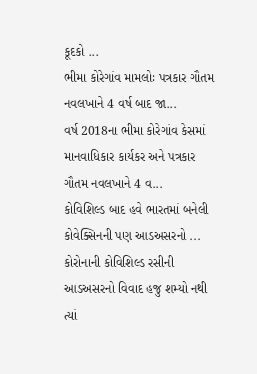કૂદકો ...
ભીમા કોરેગાંવ મામલોઃ પત્રકાર ગૌતમ નવલખાને 4 વર્ષ બાદ જા...
વર્ષ 2018ના ભીમા કોરેગાંવ કેસમાં માનવાધિકાર કાર્યકર અને પત્રકાર ગૌતમ નવલખાને 4 વ...
કોવિશિલ્ડ બાદ હવે ભારતમાં બનેલી કોવેક્સિનની પણ આડઅસરનો ...
કોરોનાની કોવિશિલ્ડ રસીની આડઅસરનો વિવાદ હજુ શમ્યો નથી ત્યાં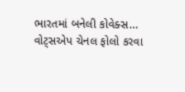ભારતમાં બનેલી કોવેક્સ...
વોટ્સએપ ચેનલ ફોલો કરવા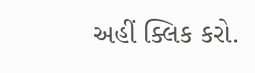અહીં ક્લિક કરો.